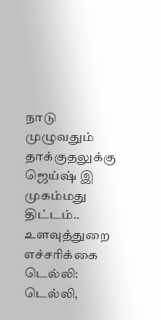நாடு முழுவதும் தாக்குதலுக்கு ஜெய்ஷ் இ முகம்மது திட்டம்.. உளவுத்துறை எச்சரிக்கை
டெல்லி: டெல்லி,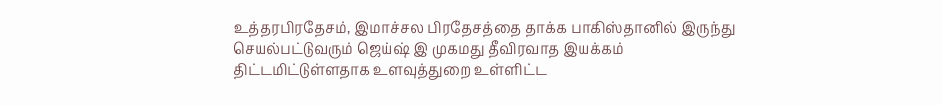உத்தரபிரதேசம், இமாச்சல பிரதேசத்தை தாக்க பாகிஸ்தானில் இருந்து செயல்பட்டுவரும் ஜெய்ஷ் இ முகமது தீவிரவாத இயக்கம் திட்டமிட்டுள்ளதாக உளவுத்துறை உள்ளிட்ட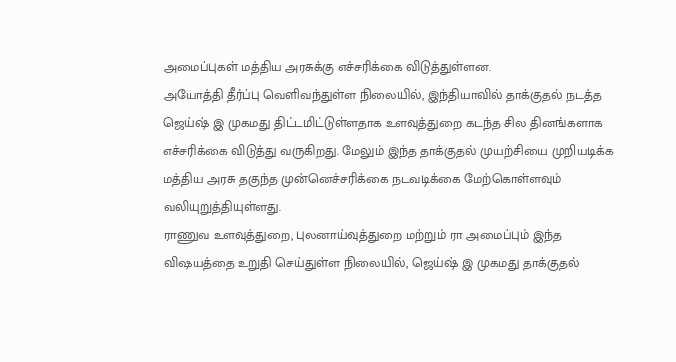அமைப்புகள் மத்திய அரசுக்கு எச்சரிக்கை விடுத்துள்ளன.
அயோத்தி தீர்ப்பு வெளிவந்துள்ள நிலையில், இந்தியாவில் தாக்குதல் நடத்த ஜெய்ஷ் இ முகமது திட்டமிட்டுள்ளதாக உளவுத்துறை கடந்த சில தினங்களாக எச்சரிக்கை விடுத்து வருகிறது. மேலும் இந்த தாக்குதல் முயற்சியை முறியடிக்க மத்திய அரசு தகுந்த முன்னெச்சரிக்கை நடவடிக்கை மேற்கொள்ளவும் வலியுறுத்தியுள்ளது.
ராணுவ உளவுத்துறை, புலனாய்வுத்துறை மற்றும் ரா அமைப்பும் இந்த விஷயத்தை உறுதி செய்துள்ள நிலையில், ஜெய்ஷ் இ முகமது தாக்குதல்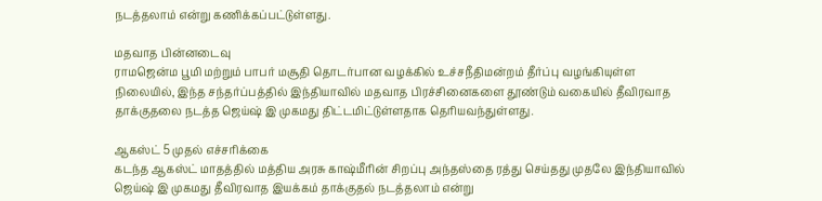நடத்தலாம் என்று கணிக்கப்பட்டுள்ளது.

மதவாத பின்னடைவு
ராமஜென்ம பூமி மற்றும் பாபர் மசூதி தொடர்பான வழக்கில் உச்சநீதிமன்றம் தீர்ப்பு வழங்கியுள்ள நிலையில், இந்த சந்தர்ப்பத்தில் இந்தியாவில் மதவாத பிரச்சினைகளை தூண்டும் வகையில் தீவிரவாத தாக்குதலை நடத்த ஜெய்ஷ் இ முகமது திட்டமிட்டுள்ளதாக தெரியவந்துள்ளது.

ஆகஸ்ட் 5 முதல் எச்சரிக்கை
கடந்த ஆகஸ்ட் மாதத்தில் மத்திய அரசு காஷ்மீரின் சிறப்பு அந்தஸ்தை ரத்து செய்தது முதலே இந்தியாவில் ஜெய்ஷ் இ முகமது தீவிரவாத இயக்கம் தாக்குதல் நடத்தலாம் என்று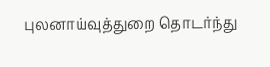புலனாய்வுத்துறை தொடர்ந்து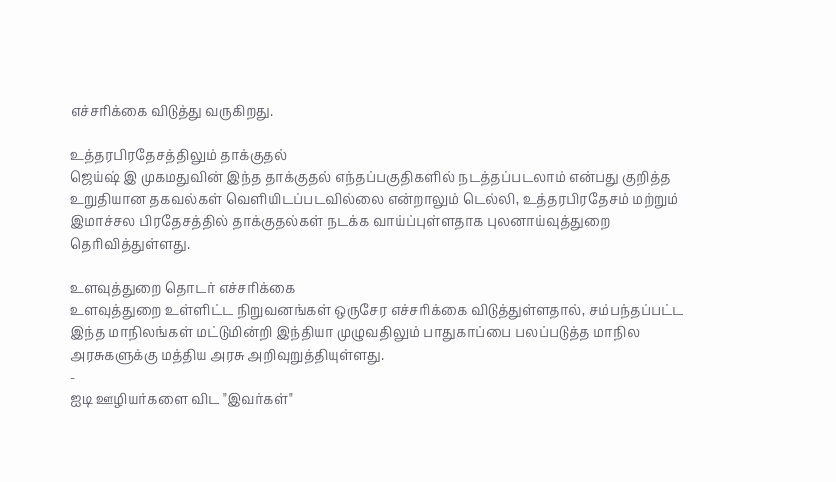எச்சரிக்கை விடுத்து வருகிறது.

உத்தரபிரதேசத்திலும் தாக்குதல்
ஜெய்ஷ் இ முகமதுவின் இந்த தாக்குதல் எந்தப்பகுதிகளில் நடத்தப்படலாம் என்பது குறித்த உறுதியான தகவல்கள் வெளியிடப்படவில்லை என்றாலும் டெல்லி, உத்தரபிரதேசம் மற்றும் இமாச்சல பிரதேசத்தில் தாக்குதல்கள் நடக்க வாய்ப்புள்ளதாக புலனாய்வுத்துறை தெரிவித்துள்ளது.

உளவுத்துறை தொடர் எச்சரிக்கை
உளவுத்துறை உள்ளிட்ட நிறுவனங்கள் ஒருசேர எச்சரிக்கை விடுத்துள்ளதால், சம்பந்தப்பட்ட இந்த மாநிலங்கள் மட்டுமின்றி இந்தியா முழுவதிலும் பாதுகாப்பை பலப்படுத்த மாநில அரசுகளுக்கு மத்திய அரசு அறிவுறுத்தியுள்ளது.
-
ஐடி ஊழியர்களை விட "இவர்கள்"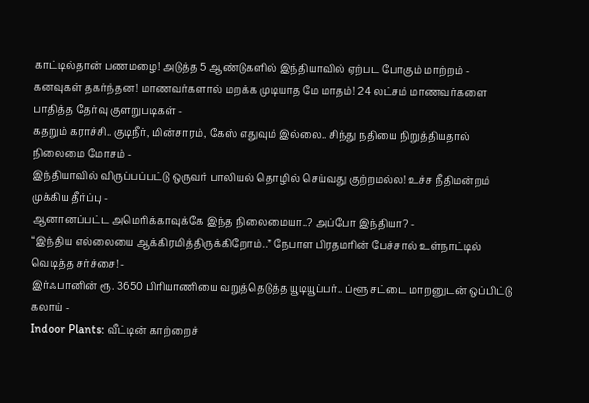காட்டில்தான் பணமழை! அடுத்த 5 ஆண்டுகளில் இந்தியாவில் ஏற்பட போகும் மாற்றம் -
கனவுகள் தகர்ந்தன! மாணவர்களால் மறக்க முடியாத மே மாதம்! 24 லட்சம் மாணவர்களை பாதித்த தேர்வு குளறுபடிகள் -
கதறும் கராச்சி.. குடிநீர், மின்சாரம், கேஸ் எதுவும் இல்லை.. சிந்து நதியை நிறுத்தியதால் நிலைமை மோசம் -
இந்தியாவில் விருப்பப்பட்டு ஒருவர் பாலியல் தொழில் செய்வது குற்றமல்ல! உச்ச நீதிமன்றம் முக்கிய தீர்ப்பு -
ஆனானப்பட்ட அமெரிக்காவுக்கே இந்த நிலைமையா..? அப்போ இந்தியா? -
“இந்திய எல்லையை ஆக்கிரமித்திருக்கிறோம்..” நேபாள பிரதமரின் பேச்சால் உள்நாட்டில் வெடித்த சர்ச்சை! -
இர்ஃபானின் ரூ. 3650 பிரியாணியை வறுத்தெடுத்த யூடியூப்பர்.. ப்ளூ சட்டை மாறனுடன் ஒப்பிட்டு கலாய் -
Indoor Plants: வீட்டின் காற்றைச்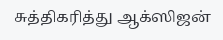சுத்திகரித்து ஆக்ஸிஜன்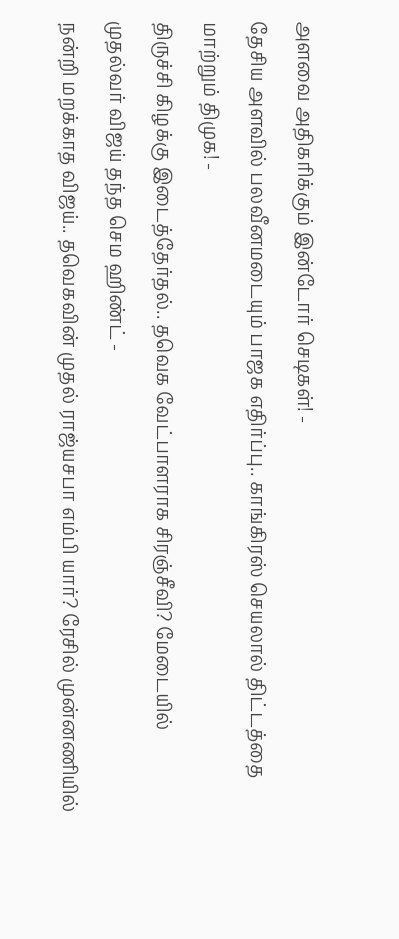அளவை அதிகரிக்கும் இன்டோர் செடிகள்! -
தேசிய அளவில் பலவீனமடையும் பாஜக எதிர்ப்பு.. காங்கிரஸ் செயலால் திட்டத்தை மாற்றும் திமுக! -
திருச்சி கிழக்கு இடைத்தேர்தல்.. தவெக வேட்பாளராக சிரஞ்சீவி? மேடையில் முதல்வர் விஜய் தந்த செம ஹிண்ட் -
நன்றி மறக்காத விஜய்.. தவெகவின் முதல் ராஜ்யசபா எம்பி யார்? ரேசில் முன்னணியில்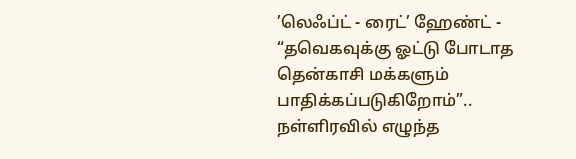’லெஃப்ட் - ரைட்’ ஹேண்ட் -
“தவெகவுக்கு ஓட்டு போடாத தென்காசி மக்களும் பாதிக்கப்படுகிறோம்”.. நள்ளிரவில் எழுந்த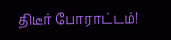திடீர் போராட்டம்!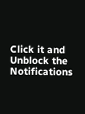Click it and Unblock the Notifications